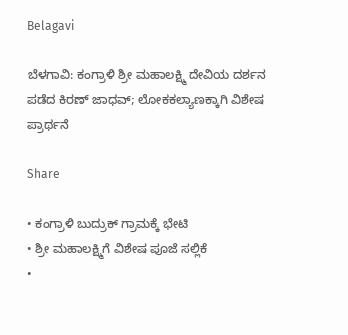Belagavi

ಬೆಳಗಾವಿ: ಕಂಗ್ರಾಳಿ ಶ್ರೀ ಮಹಾಲಕ್ಷ್ಮಿ ದೇವಿಯ ದರ್ಶನ ಪಡೆದ ಕಿರಣ್ ಜಾಧವ್; ಲೋಕಕಲ್ಯಾಣಕ್ಕಾಗಿ ವಿಶೇಷ ಪ್ರಾರ್ಥನೆ

Share

• ಕಂಗ್ರಾಳಿ ಬುದ್ರುಕ್ ಗ್ರಾಮಕ್ಕೆ ಭೇಟಿ
• ಶ್ರೀ ಮಹಾಲಕ್ಷ್ಮಿಗೆ ವಿಶೇಷ ಪೂಜೆ ಸಲ್ಲಿಕೆ
•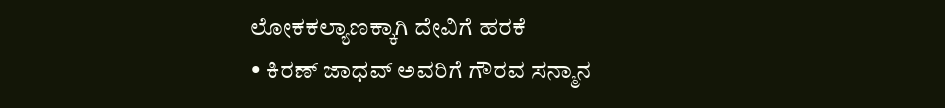ಲೋಕಕಲ್ಯಾಣಕ್ಕಾಗಿ ದೇವಿಗೆ ಹರಕೆ
• ಕಿರಣ್ ಜಾಧವ್ ಅವರಿಗೆ ಗೌರವ ಸನ್ಮಾನ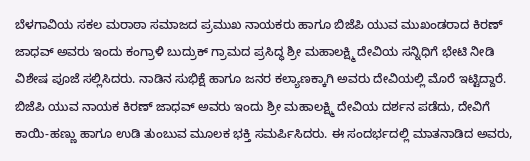ಬೆಳಗಾವಿಯ ಸಕಲ ಮರಾಠಾ ಸಮಾಜದ ಪ್ರಮುಖ ನಾಯಕರು ಹಾಗೂ ಬಿಜೆಪಿ ಯುವ ಮುಖಂಡರಾದ ಕಿರಣ್ ಜಾಧವ್ ಅವರು ಇಂದು ಕಂಗ್ರಾಳಿ ಬುದ್ರುಕ್ ಗ್ರಾಮದ ಪ್ರಸಿದ್ಧ ಶ್ರೀ ಮಹಾಲಕ್ಷ್ಮಿ ದೇವಿಯ ಸನ್ನಿಧಿಗೆ ಭೇಟಿ ನೀಡಿ ವಿಶೇಷ ಪೂಜೆ ಸಲ್ಲಿಸಿದರು. ನಾಡಿನ ಸುಭಿಕ್ಷೆ ಹಾಗೂ ಜನರ ಕಲ್ಯಾಣಕ್ಕಾಗಿ ಅವರು ದೇವಿಯಲ್ಲಿ ಮೊರೆ ಇಟ್ಟಿದ್ದಾರೆ.
ಬಿಜೆಪಿ ಯುವ ನಾಯಕ ಕಿರಣ್ ಜಾಧವ್ ಅವರು ಇಂದು ಶ್ರೀ ಮಹಾಲಕ್ಷ್ಮಿ ದೇವಿಯ ದರ್ಶನ ಪಡೆದು, ದೇವಿಗೆ ಕಾಯಿ-ಹಣ್ಣು ಹಾಗೂ ಉಡಿ ತುಂಬುವ ಮೂಲಕ ಭಕ್ತಿ ಸಮರ್ಪಿಸಿದರು. ಈ ಸಂದರ್ಭದಲ್ಲಿ ಮಾತನಾಡಿದ ಅವರು,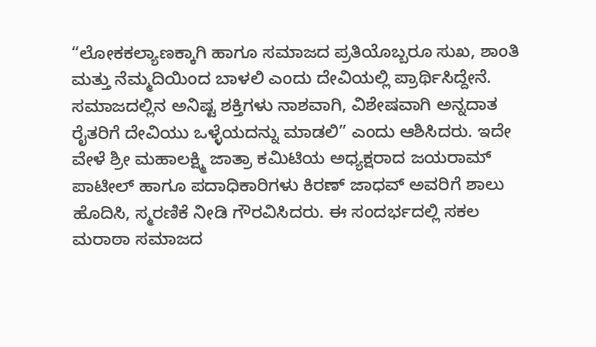“ಲೋಕಕಲ್ಯಾಣಕ್ಕಾಗಿ ಹಾಗೂ ಸಮಾಜದ ಪ್ರತಿಯೊಬ್ಬರೂ ಸುಖ, ಶಾಂತಿ ಮತ್ತು ನೆಮ್ಮದಿಯಿಂದ ಬಾಳಲಿ ಎಂದು ದೇವಿಯಲ್ಲಿ ಪ್ರಾರ್ಥಿಸಿದ್ದೇನೆ. ಸಮಾಜದಲ್ಲಿನ ಅನಿಷ್ಟ ಶಕ್ತಿಗಳು ನಾಶವಾಗಿ, ವಿಶೇಷವಾಗಿ ಅನ್ನದಾತ ರೈತರಿಗೆ ದೇವಿಯು ಒಳ್ಳೆಯದನ್ನು ಮಾಡಲಿ” ಎಂದು ಆಶಿಸಿದರು. ಇದೇ ವೇಳೆ ಶ್ರೀ ಮಹಾಲಕ್ಷ್ಮಿ ಜಾತ್ರಾ ಕಮಿಟಿಯ ಅಧ್ಯಕ್ಷರಾದ ಜಯರಾಮ್ ಪಾಟೀಲ್ ಹಾಗೂ ಪದಾಧಿಕಾರಿಗಳು ಕಿರಣ್ ಜಾಧವ್ ಅವರಿಗೆ ಶಾಲು ಹೊದಿಸಿ, ಸ್ಮರಣಿಕೆ ನೀಡಿ ಗೌರವಿಸಿದರು. ಈ ಸಂದರ್ಭದಲ್ಲಿ ಸಕಲ ಮರಾಠಾ ಸಮಾಜದ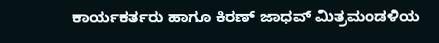ಕಾರ್ಯಕರ್ತರು ಹಾಗೂ ಕಿರಣ್ ಜಾಧವ್ ಮಿತ್ರಮಂಡಳಿಯ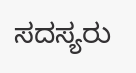ಸದಸ್ಯರು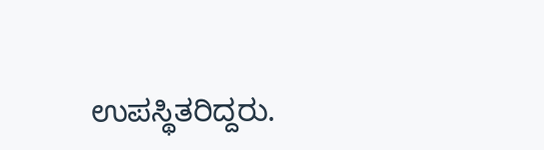ಉಪಸ್ಥಿತರಿದ್ದರು.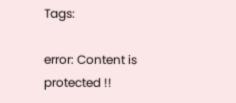Tags:

error: Content is protected !!